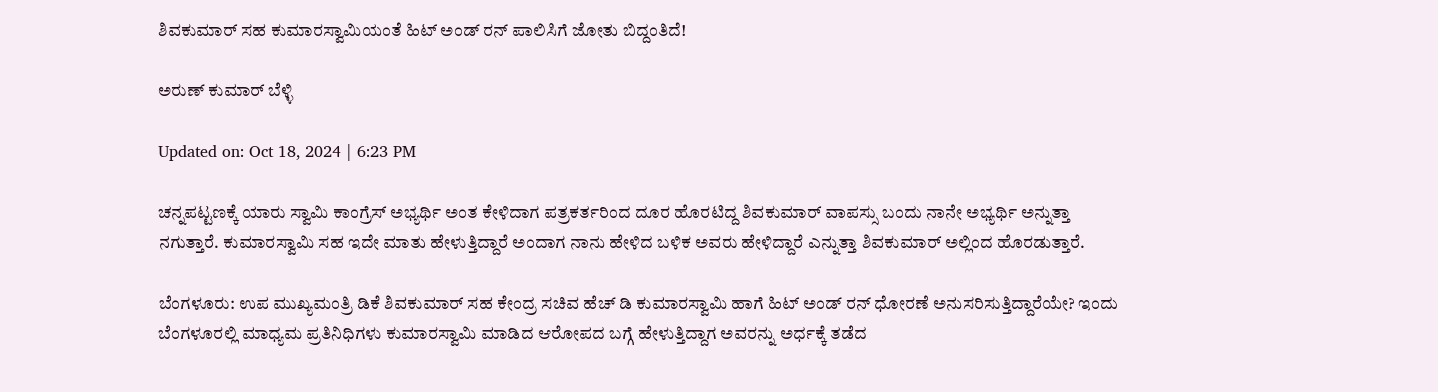ಶಿವಕುಮಾರ್ ಸಹ ಕುಮಾರಸ್ವಾಮಿಯಂತೆ ಹಿಟ್ ಅಂಡ್ ರನ್ ಪಾಲಿಸಿಗೆ ಜೋತು ಬಿದ್ದಂತಿದೆ!

ಅರುಣ್ ಕುಮಾರ್ ಬೆಳ್ಳಿ

Updated on: Oct 18, 2024 | 6:23 PM

ಚನ್ನಪಟ್ಟಣಕ್ಕೆ ಯಾರು ಸ್ವಾಮಿ ಕಾಂಗ್ರೆಸ್ ಅಭ್ಯರ್ಥಿ ಅಂತ ಕೇಳಿದಾಗ ಪತ್ರಕರ್ತರಿಂದ ದೂರ ಹೊರಟಿದ್ದ ಶಿವಕುಮಾರ್ ವಾಪಸ್ಸು ಬಂದು ನಾನೇ ಅಭ್ಯರ್ಥಿ ಅನ್ನುತ್ತಾ ನಗುತ್ತಾರೆ. ಕುಮಾರಸ್ವಾಮಿ ಸಹ ಇದೇ ಮಾತು ಹೇಳುತ್ತಿದ್ದಾರೆ ಅಂದಾಗ ನಾನು ಹೇಳಿದ ಬಳಿಕ ಅವರು ಹೇಳಿದ್ದಾರೆ ಎನ್ನುತ್ತಾ ಶಿವಕುಮಾರ್ ಅಲ್ಲಿಂದ ಹೊರಡುತ್ತಾರೆ.

ಬೆಂಗಳೂರು: ಉಪ ಮುಖ್ಯಮಂತ್ರಿ ಡಿಕೆ ಶಿವಕುಮಾರ್ ಸಹ ಕೇಂದ್ರ ಸಚಿವ ಹೆಚ್ ಡಿ ಕುಮಾರಸ್ವಾಮಿ ಹಾಗೆ ಹಿಟ್ ಅಂಡ್ ರನ್ ಧೋರಣೆ ಅನುಸರಿಸುತ್ತಿದ್ದಾರೆಯೇ? ಇಂದು ಬೆಂಗಳೂರಲ್ಲಿ ಮಾಧ್ಯಮ ಪ್ರತಿನಿಧಿಗಳು ಕುಮಾರಸ್ವಾಮಿ ಮಾಡಿದ ಆರೋಪದ ಬಗ್ಗೆ ಹೇಳುತ್ತಿದ್ದಾಗ ಅವರನ್ನು ಅರ್ಧಕ್ಕೆ ತಡೆದ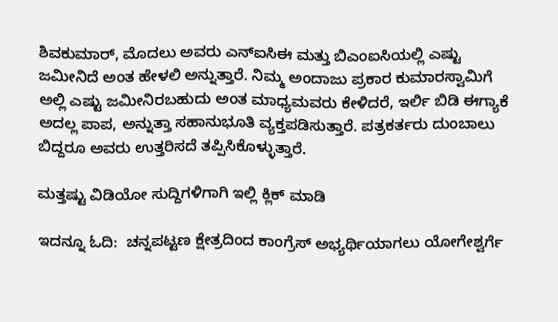ಶಿವಕುಮಾರ್, ಮೊದಲು ಅವರು ಎನ್ಐಸಿಈ ಮತ್ತು ಬಿಎಂಐಸಿಯಲ್ಲಿ ಎಷ್ಟು ಜಮೀನಿದೆ ಅಂತ ಹೇಳಲಿ ಅನ್ನುತ್ತಾರೆ. ನಿಮ್ಮ ಅಂದಾಜು ಪ್ರಕಾರ ಕುಮಾರಸ್ವಾಮಿಗೆ ಅಲ್ಲಿ ಎಷ್ಟು ಜಮೀನಿರಬಹುದು ಅಂತ ಮಾಧ್ಯಮವರು ಕೇಳಿದರೆ, ಇರ್ಲಿ ಬಿಡಿ ಈಗ್ಯಾಕೆ ಅದಲ್ಲ ಪಾಪ, ಅನ್ನುತ್ತಾ ಸಹಾನುಭೂತಿ ವ್ಯಕ್ತಪಡಿಸುತ್ತಾರೆ. ಪತ್ರಕರ್ತರು ದುಂಬಾಲು ಬಿದ್ದರೂ ಅವರು ಉತ್ತರಿಸದೆ ತಪ್ಪಿಸಿಕೊಳ್ಳುತ್ತಾರೆ.

ಮತ್ತಷ್ಟು ವಿಡಿಯೋ ಸುದ್ದಿಗಳಿಗಾಗಿ ಇಲ್ಲಿ ಕ್ಲಿಕ್ ಮಾಡಿ

ಇದನ್ನೂ ಓದಿ:  ಚನ್ನಪಟ್ಟಣ ಕ್ಷೇತ್ರದಿಂದ ಕಾಂಗ್ರೆಸ್ ಅಭ್ಯರ್ಥಿಯಾಗಲು ಯೋಗೇಶ್ವರ್ಗೆ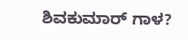ಶಿವಕುಮಾರ್ ಗಾಳ?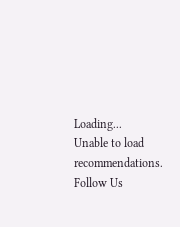Loading...
Unable to load recommendations.
Follow Us